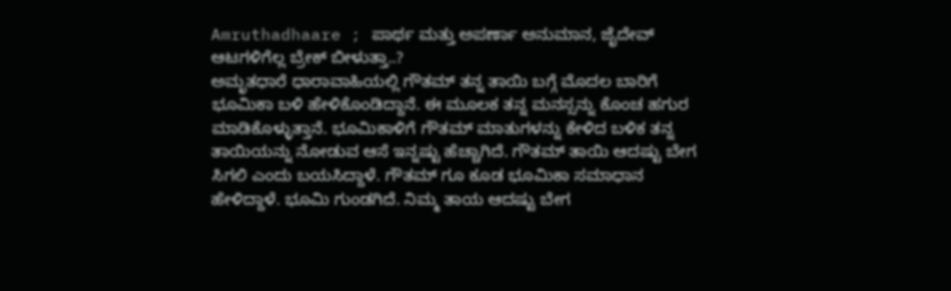Amruthadhaare ; ಪಾರ್ಥ ಮತ್ತು ಅಪರ್ಣಾ ಅನುಮಾನ, ಜೈದೇವ್ ಆಟಗಳಿಗೆಲ್ಲ ಬ್ರೇಕ್ ಬೀಳುತ್ತಾ..?
ಅಮೃತಧಾರೆ ಧಾರಾವಾಹಿಯಲ್ಲಿ ಗೌತಮ್ ತನ್ನ ತಾಯಿ ಬಗ್ಗೆ ಮೊದಲ ಬಾರಿಗೆ ಭೂಮಿಕಾ ಬಳಿ ಹೇಳಿಕೊಂಡಿದ್ದಾನೆ. ಈ ಮೂಲಕ ತನ್ನ ಮನಸ್ಸನ್ನು ಕೊಂಚ ಹಗುರ ಮಾಡಿಕೊಳ್ಳುತ್ತಾನೆ. ಭೂಮಿಕಾಳಿಗೆ ಗೌತಮ್ ಮಾತುಗಳನ್ನು ಕೇಳಿದ ಬಳಿಕ ತನ್ನ ತಾಯಿಯನ್ನು ನೋಡುವ ಆಸೆ ಇನ್ನಷ್ಟು ಹೆಚ್ಚಾಗಿದೆ. ಗೌತಮ್ ತಾಯಿ ಆದಷ್ಟು ಬೇಗ ಸಿಗಲಿ ಎಂದು ಬಯಸಿದ್ದಾಳೆ. ಗೌತಮ್ ಗೂ ಕೂಡ ಭೂಮಿಕಾ ಸಮಾಧಾನ ಹೇಳಿದ್ದಾಳೆ. ಭೂಮಿ ಗುಂಡಗಿದೆ. ನಿಮ್ಮ ತಾಯ ಆದಷ್ಟು ಬೇಗ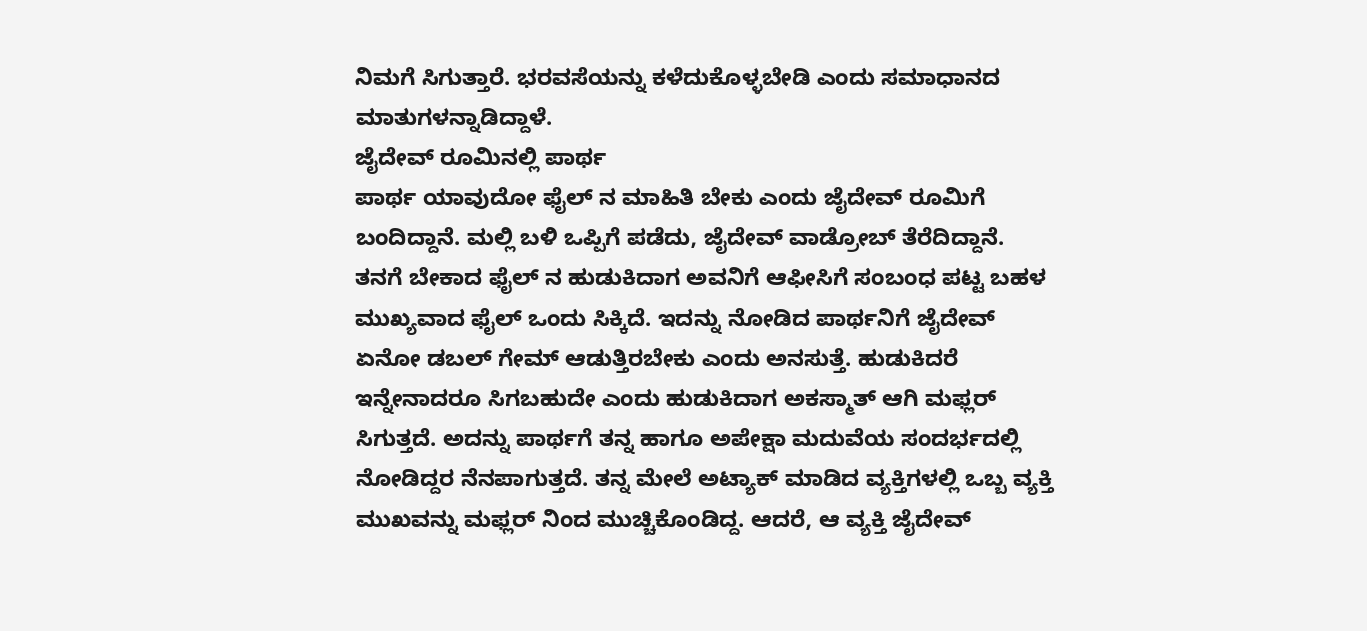ನಿಮಗೆ ಸಿಗುತ್ತಾರೆ. ಭರವಸೆಯನ್ನು ಕಳೆದುಕೊಳ್ಳಬೇಡಿ ಎಂದು ಸಮಾಧಾನದ ಮಾತುಗಳನ್ನಾಡಿದ್ದಾಳೆ.
ಜೈದೇವ್ ರೂಮಿನಲ್ಲಿ ಪಾರ್ಥ
ಪಾರ್ಥ ಯಾವುದೋ ಫೈಲ್ ನ ಮಾಹಿತಿ ಬೇಕು ಎಂದು ಜೈದೇವ್ ರೂಮಿಗೆ ಬಂದಿದ್ದಾನೆ. ಮಲ್ಲಿ ಬಳಿ ಒಪ್ಪಿಗೆ ಪಡೆದು, ಜೈದೇವ್ ವಾಡ್ರೋಬ್ ತೆರೆದಿದ್ದಾನೆ. ತನಗೆ ಬೇಕಾದ ಫೈಲ್ ನ ಹುಡುಕಿದಾಗ ಅವನಿಗೆ ಆಫೀಸಿಗೆ ಸಂಬಂಧ ಪಟ್ಟ ಬಹಳ ಮುಖ್ಯವಾದ ಫೈಲ್ ಒಂದು ಸಿಕ್ಕಿದೆ. ಇದನ್ನು ನೋಡಿದ ಪಾರ್ಥನಿಗೆ ಜೈದೇವ್ ಏನೋ ಡಬಲ್ ಗೇಮ್ ಆಡುತ್ತಿರಬೇಕು ಎಂದು ಅನಸುತ್ತೆ. ಹುಡುಕಿದರೆ ಇನ್ನೇನಾದರೂ ಸಿಗಬಹುದೇ ಎಂದು ಹುಡುಕಿದಾಗ ಅಕಸ್ಮಾತ್ ಆಗಿ ಮಫ್ಲರ್ ಸಿಗುತ್ತದೆ. ಅದನ್ನು ಪಾರ್ಥಗೆ ತನ್ನ ಹಾಗೂ ಅಪೇಕ್ಷಾ ಮದುವೆಯ ಸಂದರ್ಭದಲ್ಲಿ ನೋಡಿದ್ದರ ನೆನಪಾಗುತ್ತದೆ. ತನ್ನ ಮೇಲೆ ಅಟ್ಯಾಕ್ ಮಾಡಿದ ವ್ಯಕ್ತಿಗಳಲ್ಲಿ ಒಬ್ಬ ವ್ಯಕ್ತಿ ಮುಖವನ್ನು ಮಫ್ಲರ್ ನಿಂದ ಮುಚ್ಚಿಕೊಂಡಿದ್ದ. ಆದರೆ, ಆ ವ್ಯಕ್ತಿ ಜೈದೇವ್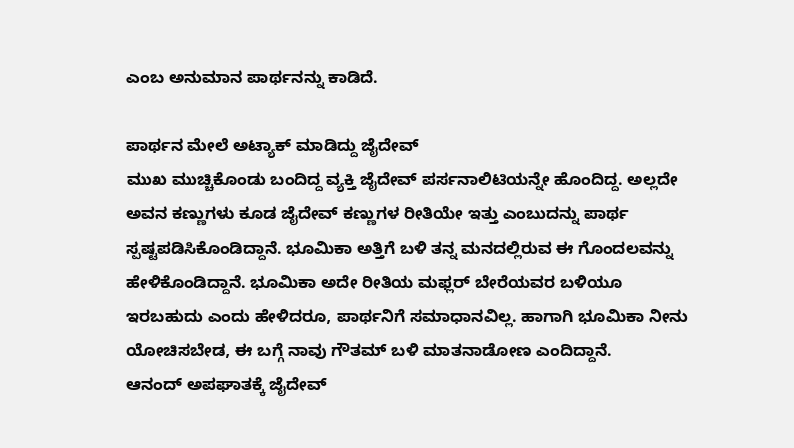ಎಂಬ ಅನುಮಾನ ಪಾರ್ಥನನ್ನು ಕಾಡಿದೆ.

ಪಾರ್ಥನ ಮೇಲೆ ಅಟ್ಯಾಕ್ ಮಾಡಿದ್ದು ಜೈದೇವ್
ಮುಖ ಮುಚ್ಚಿಕೊಂಡು ಬಂದಿದ್ದ ವ್ಯಕ್ತಿ ಜೈದೇವ್ ಪರ್ಸನಾಲಿಟಿಯನ್ನೇ ಹೊಂದಿದ್ದ. ಅಲ್ಲದೇ ಅವನ ಕಣ್ಣುಗಳು ಕೂಡ ಜೈದೇವ್ ಕಣ್ಣುಗಳ ರೀತಿಯೇ ಇತ್ತು ಎಂಬುದನ್ನು ಪಾರ್ಥ ಸ್ಪಷ್ಟಪಡಿಸಿಕೊಂಡಿದ್ದಾನೆ. ಭೂಮಿಕಾ ಅತ್ತಿಗೆ ಬಳಿ ತನ್ನ ಮನದಲ್ಲಿರುವ ಈ ಗೊಂದಲವನ್ನು ಹೇಳಿಕೊಂಡಿದ್ದಾನೆ. ಭೂಮಿಕಾ ಅದೇ ರೀತಿಯ ಮಫ್ಲರ್ ಬೇರೆಯವರ ಬಳಿಯೂ ಇರಬಹುದು ಎಂದು ಹೇಳಿದರೂ, ಪಾರ್ಥನಿಗೆ ಸಮಾಧಾನವಿಲ್ಲ. ಹಾಗಾಗಿ ಭೂಮಿಕಾ ನೀನು ಯೋಚಿಸಬೇಡ, ಈ ಬಗ್ಗೆ ನಾವು ಗೌತಮ್ ಬಳಿ ಮಾತನಾಡೋಣ ಎಂದಿದ್ದಾನೆ.
ಆನಂದ್ ಅಪಘಾತಕ್ಕೆ ಜೈದೇವ್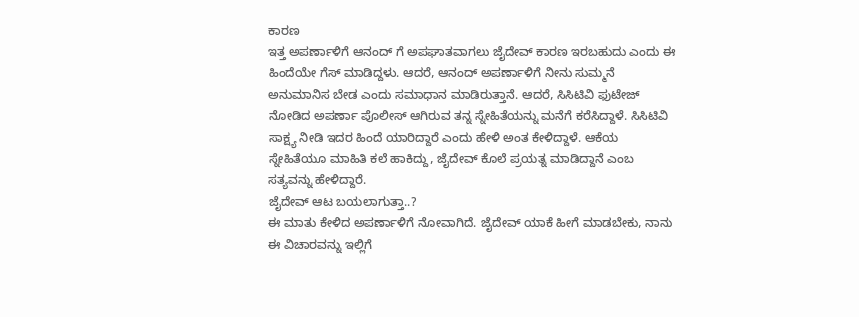ಕಾರಣ
ಇತ್ತ ಅಪರ್ಣಾಳಿಗೆ ಆನಂದ್ ಗೆ ಅಪಘಾತವಾಗಲು ಜೈದೇವ್ ಕಾರಣ ಇರಬಹುದು ಎಂದು ಈ ಹಿಂದೆಯೇ ಗೆಸ್ ಮಾಡಿದ್ದಳು. ಆದರೆ, ಆನಂದ್ ಅಪರ್ಣಾಳಿಗೆ ನೀನು ಸುಮ್ಮನೆ ಅನುಮಾನಿಸ ಬೇಡ ಎಂದು ಸಮಾಧಾನ ಮಾಡಿರುತ್ತಾನೆ. ಆದರೆ, ಸಿಸಿಟಿವಿ ಫುಟೇಜ್ ನೋಡಿದ ಅಪರ್ಣಾ ಪೊಲೀಸ್ ಆಗಿರುವ ತನ್ನ ಸ್ನೇಹಿತೆಯನ್ನು ಮನೆಗೆ ಕರೆಸಿದ್ದಾಳೆ. ಸಿಸಿಟಿವಿ ಸಾಕ್ಷ್ಯ ನೀಡಿ ಇದರ ಹಿಂದೆ ಯಾರಿದ್ದಾರೆ ಎಂದು ಹೇಳಿ ಅಂತ ಕೇಳಿದ್ದಾಳೆ. ಆಕೆಯ ಸ್ನೇಹಿತೆಯೂ ಮಾಹಿತಿ ಕಲೆ ಹಾಕಿದ್ದು, ಜೈದೇವ್ ಕೊಲೆ ಪ್ರಯತ್ನ ಮಾಡಿದ್ದಾನೆ ಎಂಬ ಸತ್ಯವನ್ನು ಹೇಳಿದ್ದಾರೆ.
ಜೈದೇವ್ ಆಟ ಬಯಲಾಗುತ್ತಾ..?
ಈ ಮಾತು ಕೇಳಿದ ಅಪರ್ಣಾಳಿಗೆ ನೋವಾಗಿದೆ. ಜೈದೇವ್ ಯಾಕೆ ಹೀಗೆ ಮಾಡಬೇಕು, ನಾನು ಈ ವಿಚಾರವನ್ನು ಇಲ್ಲಿಗೆ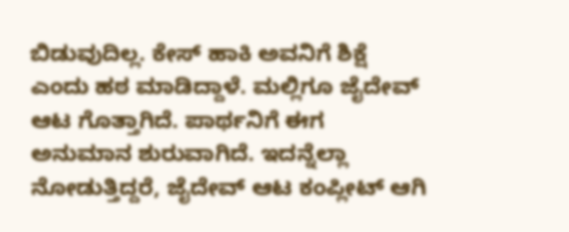ಬಿಡುವುದಿಲ್ಲ. ಕೇಸ್ ಹಾಕಿ ಅವನಿಗೆ ಶಿಕ್ಷೆ ಎಂದು ಹಠ ಮಾಡಿದ್ದಾಳೆ. ಮಲ್ಲಿಗೂ ಜೈದೇವ್ ಆಟ ಗೊತ್ತಾಗಿದೆ. ಪಾರ್ಥನಿಗೆ ಈಗ ಅನುಮಾನ ಶುರುವಾಗಿದೆ. ಇದನ್ನೆಲ್ಲಾ ನೋಡುತ್ತಿದ್ದರೆ, ಜೈದೇವ್ ಆಟ ಕಂಪ್ಲೀಟ್ ಆಗಿ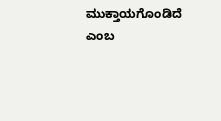ಮುಕ್ತಾಯಗೊಂಡಿದೆ ಎಂಬ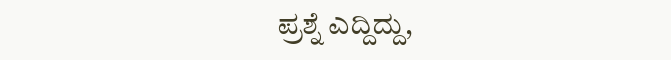ಪ್ರಶ್ನೆ ಎದ್ದಿದ್ದು,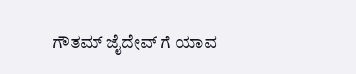ಗೌತಮ್ ಜೈದೇವ್ ಗೆ ಯಾವ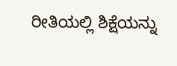ರೀತಿಯಲ್ಲಿ ಶಿಕ್ಷೆಯನ್ನು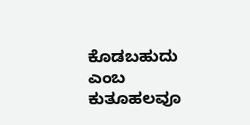ಕೊಡಬಹುದು ಎಂಬ ಕುತೂಹಲವೂ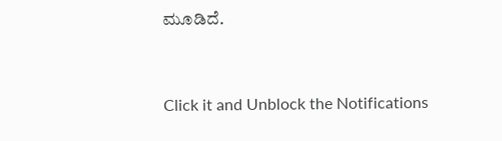ಮೂಡಿದೆ.


Click it and Unblock the Notifications